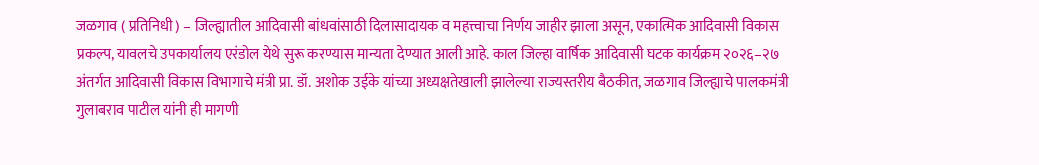जळगाव ( प्रतिनिधी ) – जिल्ह्यातील आदिवासी बांधवांसाठी दिलासादायक व महत्त्वाचा निर्णय जाहीर झाला असून, एकात्मिक आदिवासी विकास प्रकल्प, यावलचे उपकार्यालय एरंडोल येथे सुरू करण्यास मान्यता देण्यात आली आहे. काल जिल्हा वार्षिक आदिवासी घटक कार्यक्रम २०२६–२७ अंतर्गत आदिवासी विकास विभागाचे मंत्री प्रा. डॉ. अशोक उईके यांच्या अध्यक्षतेखाली झालेल्या राज्यस्तरीय बैठकीत, जळगाव जिल्ह्याचे पालकमंत्री गुलाबराव पाटील यांनी ही मागणी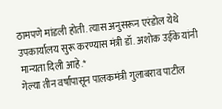ठामपणे मांडली होती. त्यास अनुसरून एरंडोल येथे उपकार्यालय सुरू करण्यास मंत्री डॉ. अशोक उईके यांनी मान्यता दिली आहे.*
गेल्या तीन वर्षांपासून पालकमंत्री गुलाबराव पाटील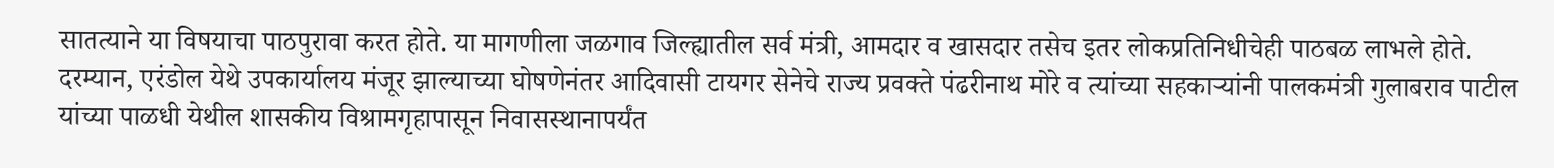सातत्याने या विषयाचा पाठपुरावा करत होते. या मागणीला जळगाव जिल्ह्यातील सर्व मंत्री, आमदार व खासदार तसेच इतर लोकप्रतिनिधीचेही पाठबळ लाभले होते.
दरम्यान, एरंडोल येथे उपकार्यालय मंजूर झाल्याच्या घोषणेनंतर आदिवासी टायगर सेनेचे राज्य प्रवक्ते पंढरीनाथ मोरे व त्यांच्या सहकाऱ्यांनी पालकमंत्री गुलाबराव पाटील यांच्या पाळधी येथील शासकीय विश्रामगृहापासून निवासस्थानापर्यंत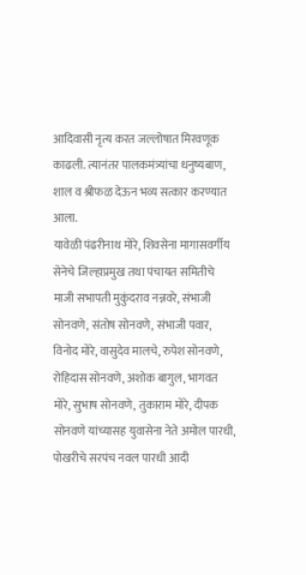आदिवासी नृत्य करत जल्लोषात मिरवणूक काढली. त्यानंतर पालकमंत्र्यांचा धनुष्यबाण, शाल व श्रीफळ देऊन भव्य सत्कार करण्यात आला.
यावेळी पंढरीनाथ मोरे, शिवसेना मागासवर्गीय सेनेचे जिल्हाप्रमुख तथा पंचायत समितीचे माजी सभापती मुकुंदराव नन्नवरे, संभाजी सोनवणे, संतोष सोनवणे, संभाजी पवार, विनोद मोरे, वासुदेव मालचे, रुपेश सोनवणे, रोहिदास सोनवणे, अशोक बागुल, भागवत मोरे, सुभाष सोनवणे, तुकाराम मोरे, दीपक सोनवणे यांच्यासह युवासेना नेते अमोल पारधी, पोखरीचे सरपंच नवल पारधी आदी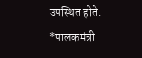उपस्थित होते.
*पालकमंत्री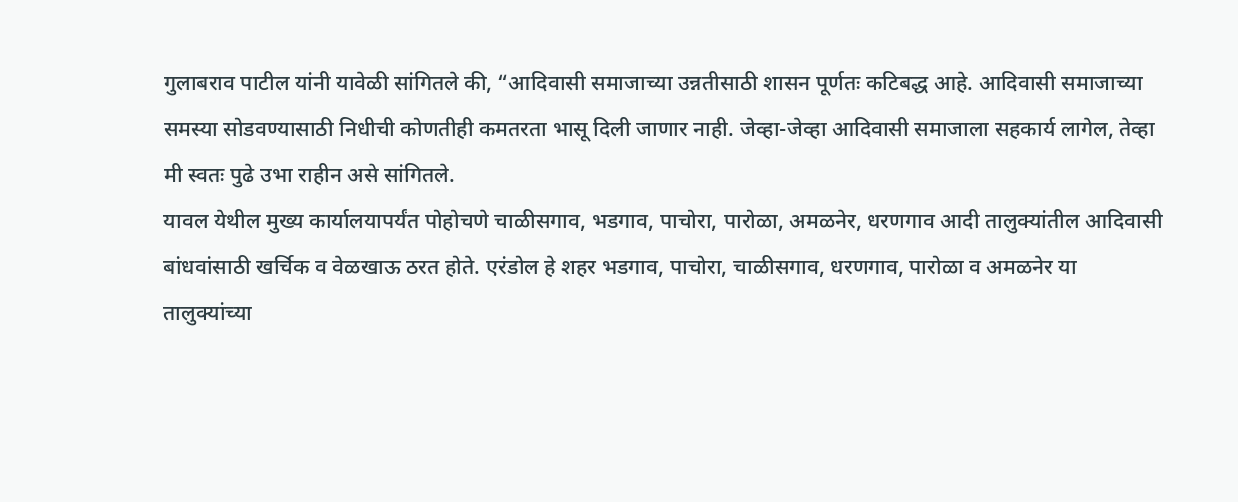गुलाबराव पाटील यांनी यावेळी सांगितले की, “आदिवासी समाजाच्या उन्नतीसाठी शासन पूर्णतः कटिबद्ध आहे. आदिवासी समाजाच्या समस्या सोडवण्यासाठी निधीची कोणतीही कमतरता भासू दिली जाणार नाही. जेव्हा-जेव्हा आदिवासी समाजाला सहकार्य लागेल, तेव्हा मी स्वतः पुढे उभा राहीन असे सांगितले.
यावल येथील मुख्य कार्यालयापर्यंत पोहोचणे चाळीसगाव, भडगाव, पाचोरा, पारोळा, अमळनेर, धरणगाव आदी तालुक्यांतील आदिवासी बांधवांसाठी खर्चिक व वेळखाऊ ठरत होते. एरंडोल हे शहर भडगाव, पाचोरा, चाळीसगाव, धरणगाव, पारोळा व अमळनेर या तालुक्यांच्या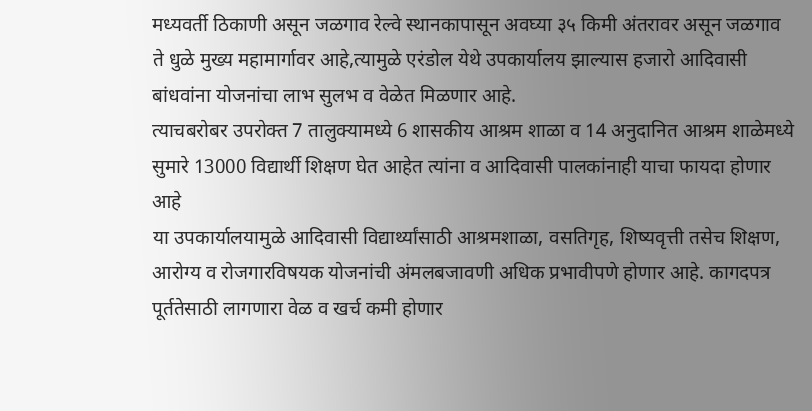मध्यवर्ती ठिकाणी असून जळगाव रेल्वे स्थानकापासून अवघ्या ३५ किमी अंतरावर असून जळगाव ते धुळे मुख्य महामार्गावर आहे,त्यामुळे एरंडोल येथे उपकार्यालय झाल्यास हजारो आदिवासी बांधवांना योजनांचा लाभ सुलभ व वेळेत मिळणार आहे.
त्याचबरोबर उपरोक्त 7 तालुक्यामध्ये 6 शासकीय आश्रम शाळा व 14 अनुदानित आश्रम शाळेमध्ये सुमारे 13000 विद्यार्थी शिक्षण घेत आहेत त्यांना व आदिवासी पालकांनाही याचा फायदा होणार आहे
या उपकार्यालयामुळे आदिवासी विद्यार्थ्यांसाठी आश्रमशाळा, वसतिगृह, शिष्यवृत्ती तसेच शिक्षण, आरोग्य व रोजगारविषयक योजनांची अंमलबजावणी अधिक प्रभावीपणे होणार आहे. कागदपत्र पूर्ततेसाठी लागणारा वेळ व खर्च कमी होणार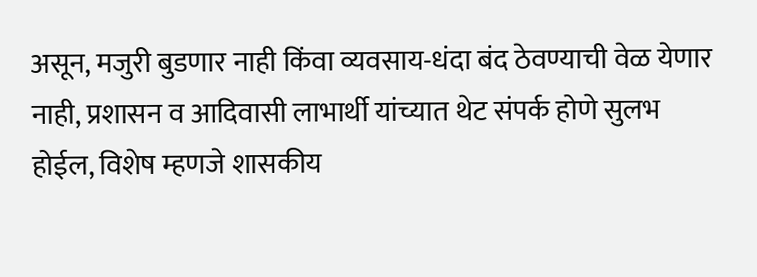असून, मजुरी बुडणार नाही किंवा व्यवसाय-धंदा बंद ठेवण्याची वेळ येणार नाही, प्रशासन व आदिवासी लाभार्थी यांच्यात थेट संपर्क होणे सुलभ होईल, विशेष म्हणजे शासकीय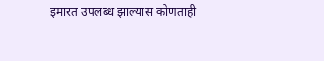इमारत उपलब्ध झाल्यास कोणताही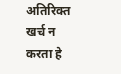अतिरिक्त खर्च न करता हे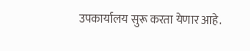उपकार्यालय सुरू करता येणार आहे.